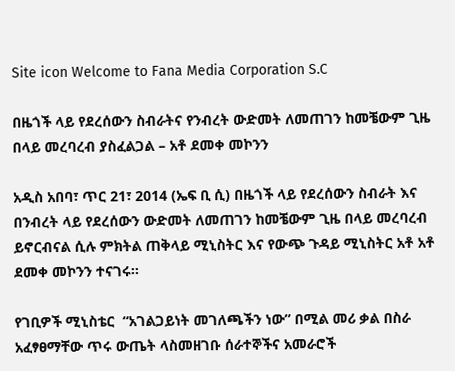Site icon Welcome to Fana Media Corporation S.C

በዜጎች ላይ የደረሰውን ስብራትና የንብረት ውድመት ለመጠገን ከመቼውም ጊዜ በላይ መረባረብ ያስፈልጋል – አቶ ደመቀ መኮንን

አዲስ አበባ፣ ጥር 21፣ 2014 (ኤፍ ቢ ሲ) በዜጎች ላይ የደረሰውን ስብራት እና በንብረት ላይ የደረሰውን ውድመት ለመጠገን ከመቼውም ጊዜ በላይ መረባረብ ይኖርብናል ሲሉ ምክትል ጠቅላይ ሚኒስትር እና የውጭ ጉዳይ ሚኒስትር አቶ አቶ ደመቀ መኮንን ተናገሩ፡፡

የገቢዎች ሚኒስቴር  “አገልጋይነት መገለጫችን ነው” በሚል መሪ ቃል በስራ አፈፃፀማቸው ጥሩ ውጤት ላስመዘገቡ ሰራተኞችና አመራሮች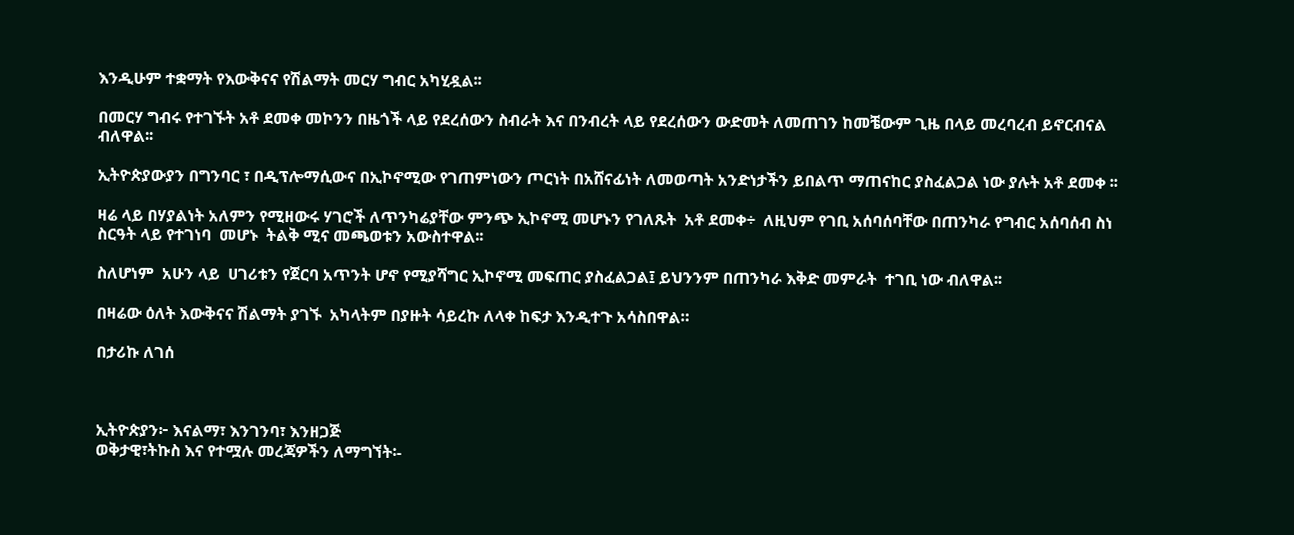እንዲሁም ተቋማት የእውቅናና የሽልማት መርሃ ግብር አካሂዷል፡፡

በመርሃ ግብሩ የተገኙት አቶ ደመቀ መኮንን በዜጎች ላይ የደረሰውን ስብራት እና በንብረት ላይ የደረሰውን ውድመት ለመጠገን ከመቼውም ጊዜ በላይ መረባረብ ይኖርብናል ብለዋል፡፡

ኢትዮጵያውያን በግንባር ፣ በዲፕሎማሲውና በኢኮኖሚው የገጠምነውን ጦርነት በአሸናፊነት ለመወጣት አንድነታችን ይበልጥ ማጠናከር ያስፈልጋል ነው ያሉት አቶ ደመቀ ፡፡

ዛሬ ላይ በሃያልነት አለምን የሚዘውሩ ሃገሮች ለጥንካሬያቸው ምንጭ ኢኮኖሚ መሆኑን የገለጹት  አቶ ደመቀ÷  ለዚህም የገቢ አሰባሰባቸው በጠንካራ የግብር አሰባሰብ ስነ ስርዓት ላይ የተገነባ  መሆኑ  ትልቅ ሚና መጫወቱን አውስተዋል፡፡

ስለሆነም  አሁን ላይ  ሀገሪቱን የጀርባ አጥንት ሆኖ የሚያሻግር ኢኮኖሚ መፍጠር ያስፈልጋል፤ ይህንንም በጠንካራ እቅድ መምራት  ተገቢ ነው ብለዋል፡፡

በዛሬው ዕለት እውቅናና ሽልማት ያገኙ  አካላትም በያዙት ሳይረኩ ለላቀ ከፍታ እንዲተጉ አሳስበዋል።

በታሪኩ ለገሰ



ኢትዮጵያን፦ እናልማ፣ እንገንባ፣ እንዘጋጅ
ወቅታዊ፣ትኩስ እና የተሟሉ መረጃዎችን ለማግኘት፡-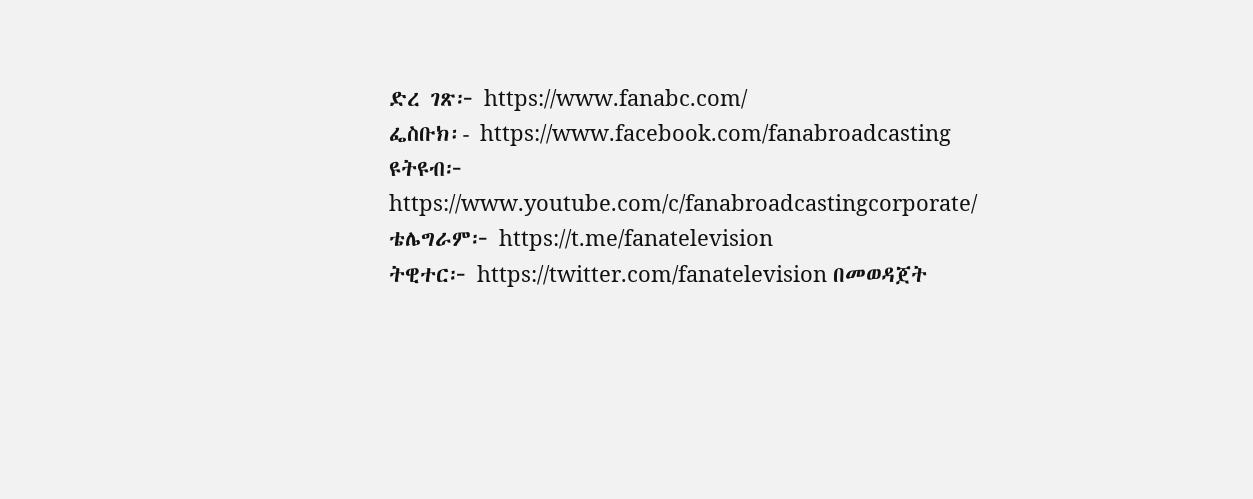ድረ ገጽ፦ https://www.fanabc.com/
ፌስቡክ፡- https://www.facebook.com/fanabroadcasting
ዩትዩብ፦ https://www.youtube.com/c/fanabroadcastingcorporate/
ቴሌግራም፦ https://t.me/fanatelevision
ትዊተር፦ https://twitter.com/fanatelevision በመወዳጀት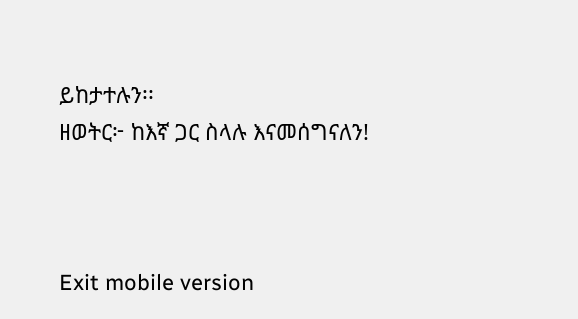ይከታተሉን፡፡
ዘወትር፦ ከእኛ ጋር ስላሉ እናመሰግናለን!



Exit mobile version